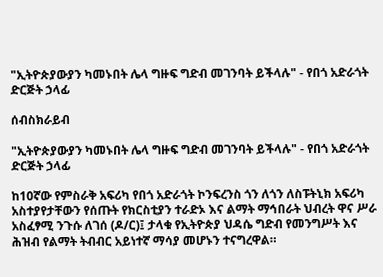"ኢትዮጵያውያን ካመኑበት ሌላ ግዙፍ ግድብ መገንባት ይችላሉ" - የበጎ አድራጎት ድርጅት ኃላፊ

ሰብስክራይብ

"ኢትዮጵያውያን ካመኑበት ሌላ ግዙፍ ግድብ መገንባት ይችላሉ" - የበጎ አድራጎት ድርጅት ኃላፊ

ከ10ኛው የምስራቅ አፍሪካ የበጎ አድራጎት ኮንፍረንስ ጎን ለጎን ለስፑትኒክ አፍሪካ አስተያየታቸውን የሰጡት የክርስቲያን ተራድኦ እና ልማት ማኅበራት ህብረት ዋና ሥራ አስፈፃሚ ንጉሱ ለገሰ (ዶ/ር)፤ ታላቁ የኢትዮጵያ ህዳሴ ግድብ የመንግሥት እና ሕዝብ የልማት ትብብር አይነተኛ ማሳያ መሆኑን ተናግረዋል።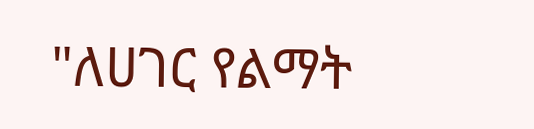"ለሀገር የልማት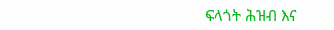ፍላጎት ሕዝብ እና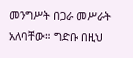መንግሥት በጋራ መሥራት አለባቸው። ግድቡ በዚህ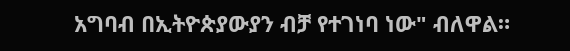አግባብ በኢትዮጵያውያን ብቻ የተገነባ ነው" ብለዋል።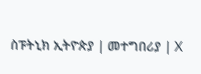ስፑትኒክ ኢትዮጵያ | መተግበሪያ | X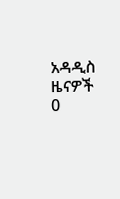አዳዲስ ዜናዎች
0